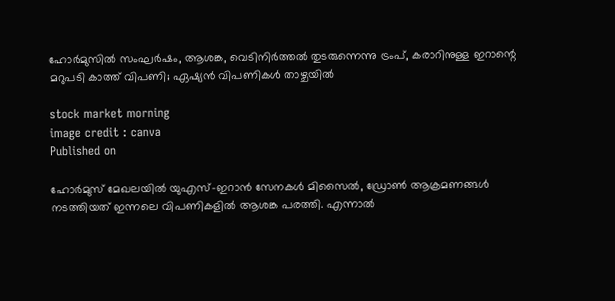ഹോര്‍മുസില്‍ സംഘര്‍ഷം, ആശങ്ക, വെടിനിര്‍ത്തല്‍ തുടരുന്നെന്നു ട്രംപ്, കരാറിനുള്ള ഇറാന്റെ മറുപടി കാത്ത് വിപണി; ഏഷ്യന്‍ വിപണികള്‍ താഴ്ചയില്‍

stock market morning
image credit : canva
Published on

ഹോര്‍മുസ് മേഖലയില്‍ യുഎസ്-ഇറാന്‍ സേനകള്‍ മിസൈല്‍, ഡ്രോണ്‍ ആക്രമണങ്ങള്‍ നടത്തിയത് ഇന്നലെ വിപണികളില്‍ ആശങ്ക പരത്തി. എന്നാല്‍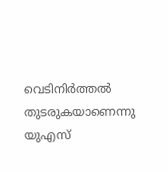വെടിനിര്‍ത്തല്‍ തുടരുകയാണെന്നു യുഎസ്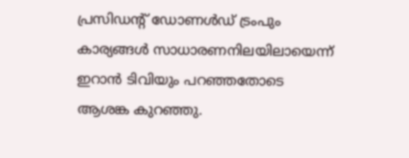പ്രസിഡന്റ് ഡോണള്‍ഡ് ട്രംപും കാര്യങ്ങള്‍ സാധാരണനിലയിലായെന്ന് ഇറാന്‍ ടിവിയും പറഞ്ഞതോടെ ആശങ്ക കുറഞ്ഞു.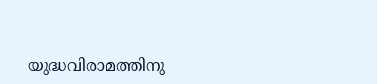യുദ്ധവിരാമത്തിനു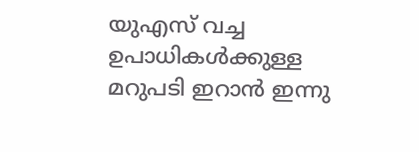യുഎസ് വച്ച ഉപാധികള്‍ക്കുള്ള മറുപടി ഇറാന്‍ ഇന്നു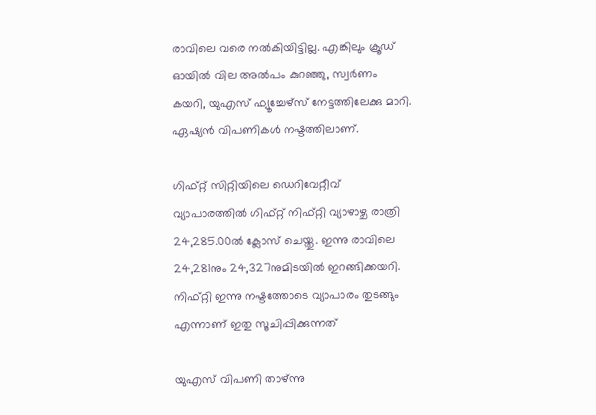രാവിലെ വരെ നല്‍കിയിട്ടില്ല. എങ്കിലും ക്രൂഡ് ഓയില്‍ വില അല്‍പം കുറഞ്ഞു, സ്വര്‍ണം കയറി, യുഎസ് ഫ്യൂച്ചേഴ്സ് നേട്ടത്തിലേക്കു മാറി. ഏഷ്യന്‍ വിപണികള്‍ നഷ്ടത്തിലാണ്.

ഗിഫ്റ്റ് സിറ്റിയിലെ ഡെറിവേറ്റീവ് വ്യാപാരത്തില്‍ ഗിഫ്റ്റ് നിഫ്റ്റി വ്യാഴാഴ്ച രാത്രി 24,285.00ല്‍ ക്ലോസ് ചെയ്തു. ഇന്നു രാവിലെ 24,281നും 24,327നുമിടയില്‍ ഇറങ്ങിക്കയറി. നിഫ്റ്റി ഇന്നു നഷ്ടത്തോടെ വ്യാപാരം തുടങ്ങും എന്നാണ് ഇതു സൂചിപ്പിക്കുന്നത്

യുഎസ് വിപണി താഴ്ന്നു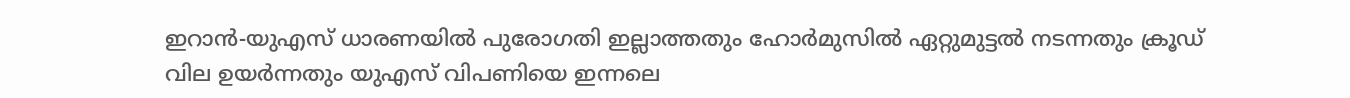ഇറാന്‍-യുഎസ് ധാരണയില്‍ പുരോഗതി ഇല്ലാത്തതും ഹോര്‍മുസില്‍ ഏറ്റുമുട്ടല്‍ നടന്നതും ക്രൂഡ് വില ഉയര്‍ന്നതും യുഎസ് വിപണിയെ ഇന്നലെ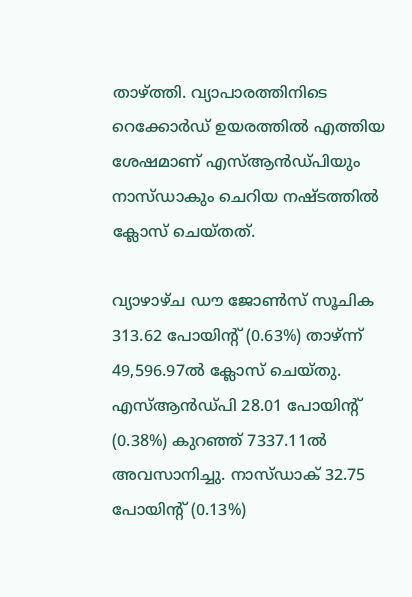താഴ്ത്തി. വ്യാപാരത്തിനിടെ റെക്കോര്‍ഡ് ഉയരത്തില്‍ എത്തിയ ശേഷമാണ് എസ്ആന്‍ഡ്പിയും നാസ്ഡാകും ചെറിയ നഷ്ടത്തില്‍ ക്ലോസ് ചെയ്തത്.

വ്യാഴാഴ്ച ഡൗ ജോണ്‍സ് സൂചിക 313.62 പോയിന്റ് (0.63%) താഴ്ന്ന് 49,596.97ല്‍ ക്ലോസ് ചെയ്തു. എസ്ആന്‍ഡ്പി 28.01 പോയിന്റ് (0.38%) കുറഞ്ഞ് 7337.11ല്‍ അവസാനിച്ചു. നാസ്ഡാക് 32.75 പോയിന്റ് (0.13%)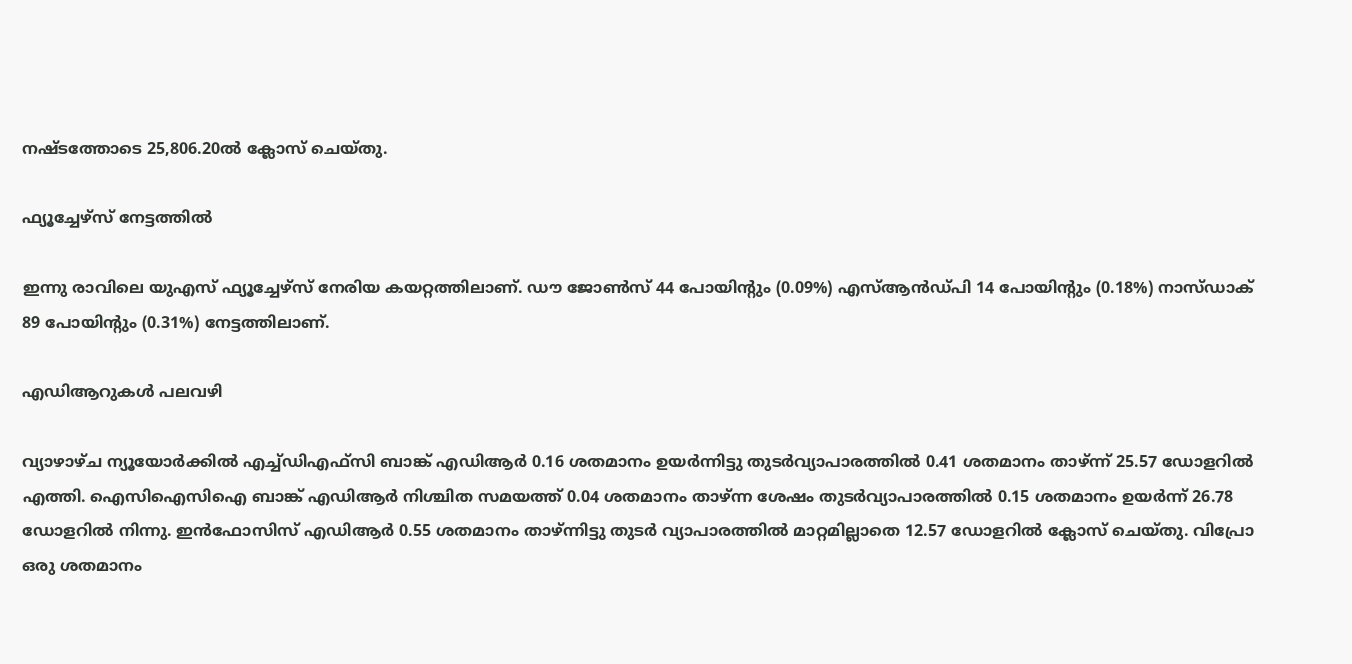നഷ്ടത്തോടെ 25,806.20ല്‍ ക്ലോസ് ചെയ്തു.

ഫ്യൂച്ചേഴ്‌സ് നേട്ടത്തില്‍

ഇന്നു രാവിലെ യുഎസ് ഫ്യൂച്ചേഴ്‌സ് നേരിയ കയറ്റത്തിലാണ്. ഡൗ ജോണ്‍സ് 44 പോയിന്റും (0.09%) എസ്ആന്‍ഡ്പി 14 പോയിന്റും (0.18%) നാസ്ഡാക് 89 പോയിന്റും (0.31%) നേട്ടത്തിലാണ്.

എഡിആറുകള്‍ പലവഴി

വ്യാഴാഴ്ച ന്യൂയോര്‍ക്കില്‍ എച്ച്ഡിഎഫ്‌സി ബാങ്ക് എഡിആര്‍ 0.16 ശതമാനം ഉയര്‍ന്നിട്ടു തുടര്‍വ്യാപാരത്തില്‍ 0.41 ശതമാനം താഴ്ന്ന് 25.57 ഡോളറില്‍ എത്തി. ഐസിഐസിഐ ബാങ്ക് എഡിആര്‍ നിശ്ചിത സമയത്ത് 0.04 ശതമാനം താഴ്ന്ന ശേഷം തുടര്‍വ്യാപാരത്തില്‍ 0.15 ശതമാനം ഉയര്‍ന്ന് 26.78 ഡോളറില്‍ നിന്നു. ഇന്‍ഫോസിസ് എഡിആര്‍ 0.55 ശതമാനം താഴ്ന്നിട്ടു തുടര്‍ വ്യാപാരത്തില്‍ മാറ്റമില്ലാതെ 12.57 ഡോളറില്‍ ക്ലോസ് ചെയ്തു. വിപ്രോ ഒരു ശതമാനം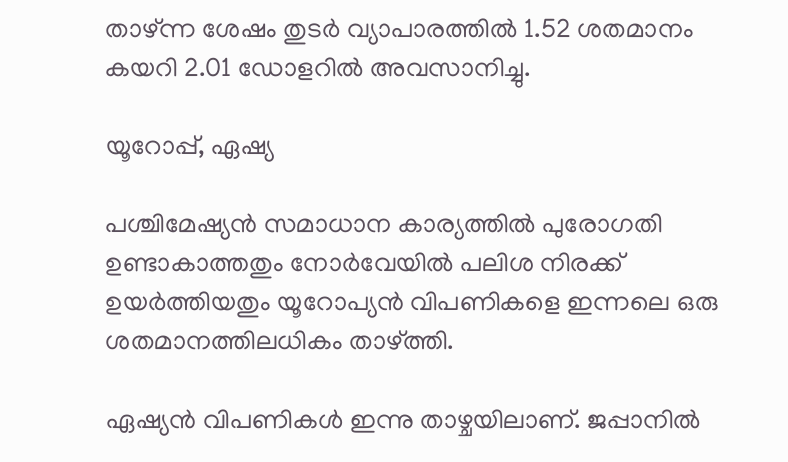താഴ്ന്ന ശേഷം തുടര്‍ വ്യാപാരത്തില്‍ 1.52 ശതമാനം കയറി 2.01 ഡോളറില്‍ അവസാനിച്ചു.

യൂറോപ്പ്, ഏഷ്യ

പശ്ചിമേഷ്യന്‍ സമാധാന കാര്യത്തില്‍ പുരോഗതി ഉണ്ടാകാത്തതും നോര്‍വേയില്‍ പലിശ നിരക്ക് ഉയര്‍ത്തിയതും യൂറോപ്യന്‍ വിപണികളെ ഇന്നലെ ഒരു ശതമാനത്തിലധികം താഴ്ത്തി.

ഏഷ്യന്‍ വിപണികള്‍ ഇന്നു താഴ്ചയിലാണ്. ജപ്പാനില്‍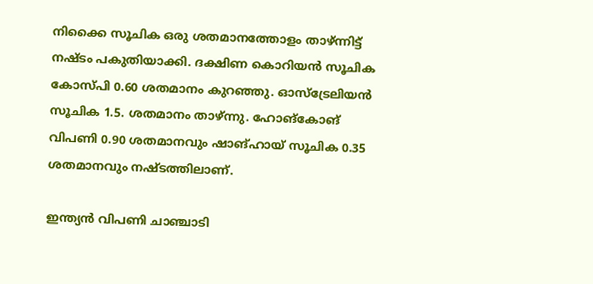നിക്കൈ സൂചിക ഒരു ശതമാനത്തോളം താഴ്ന്നിട്ട് നഷ്ടം പകുതിയാക്കി. ദക്ഷിണ കൊറിയന്‍ സൂചിക കോസ്പി 0.60 ശതമാനം കുറഞ്ഞു. ഓസ്‌ട്രേലിയന്‍ സൂചിക 1.5. ശതമാനം താഴ്ന്നു. ഹോങ്‌കോങ് വിപണി 0.90 ശതമാനവും ഷാങ്ഹായ് സൂചിക 0.35 ശതമാനവും നഷ്ടത്തിലാണ്.

ഇന്ത്യന്‍ വിപണി ചാഞ്ചാടി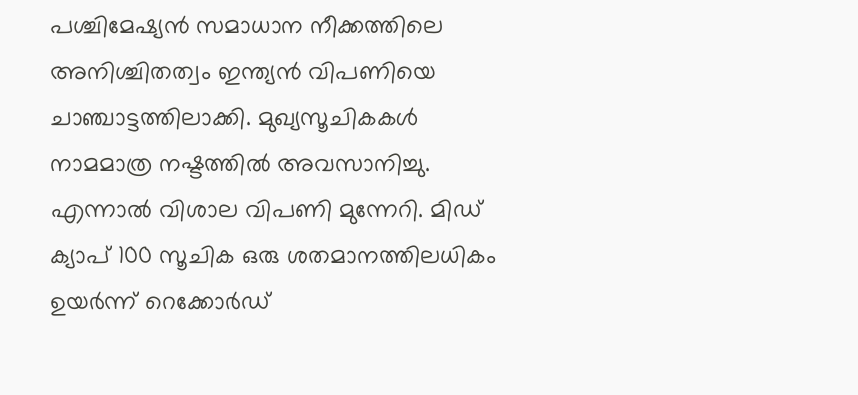പശ്ചിമേഷ്യന്‍ സമാധാന നീക്കത്തിലെ അനിശ്ചിതത്വം ഇന്ത്യന്‍ വിപണിയെ ചാഞ്ചാട്ടത്തിലാക്കി. മുഖ്യസൂചികകള്‍ നാമമാത്ര നഷ്ടത്തില്‍ അവസാനിച്ചു. എന്നാല്‍ വിശാല വിപണി മുന്നേറി. മിഡ് ക്യാപ് 100 സൂചിക ഒരു ശതമാനത്തിലധികം ഉയര്‍ന്ന് റെക്കോര്‍ഡ്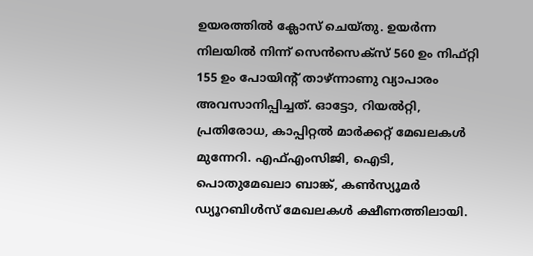ഉയരത്തില്‍ ക്ലോസ് ചെയ്തു. ഉയര്‍ന്ന നിലയില്‍ നിന്ന് സെന്‍സെക്‌സ് 560 ഉം നിഫ്റ്റി 155 ഉം പോയിന്റ് താഴ്ന്നാണു വ്യാപാരം അവസാനിപ്പിച്ചത്. ഓട്ടോ, റിയല്‍റ്റി, പ്രതിരോധ, കാപ്പിറ്റല്‍ മാര്‍ക്കറ്റ് മേഖലകള്‍ മുന്നേറി. എഫ്എംസിജി, ഐടി, പൊതുമേഖലാ ബാങ്ക്, കണ്‍സ്യൂമര്‍ ഡ്യൂറബിള്‍സ് മേഖലകള്‍ ക്ഷീണത്തിലായി.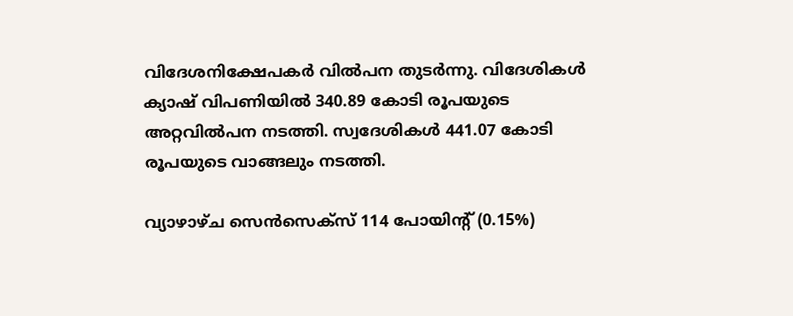വിദേശനിക്ഷേപകര്‍ വില്‍പന തുടര്‍ന്നു. വിദേശികള്‍ ക്യാഷ് വിപണിയില്‍ 340.89 കോടി രൂപയുടെ അറ്റവില്‍പന നടത്തി. സ്വദേശികള്‍ 441.07 കോടി രൂപയുടെ വാങ്ങലും നടത്തി.

വ്യാഴാഴ്ച സെന്‍സെക്സ് 114 പോയിന്റ് (0.15%)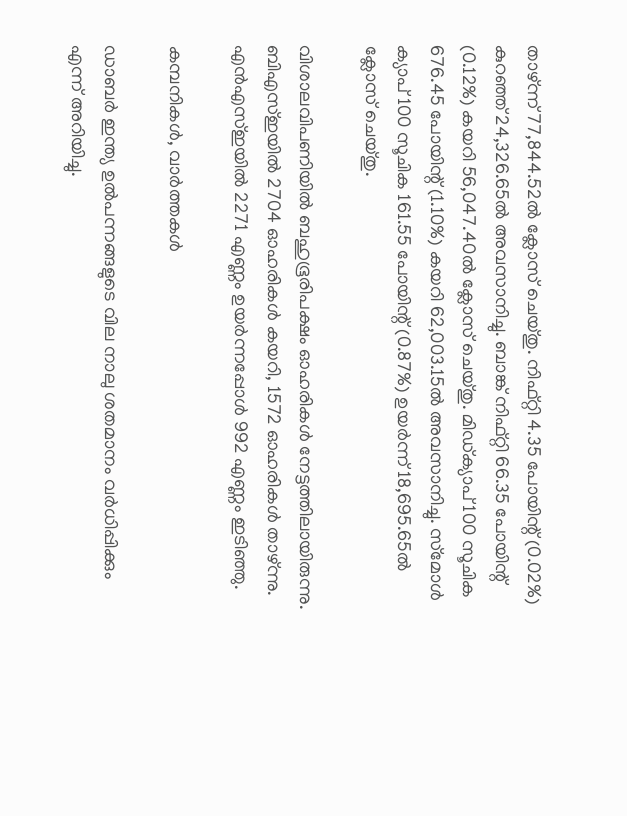താഴ്ന്ന് 77,844.52ല്‍ ക്ലോസ് ചെയ്തു. നിഫ്റ്റി 4.35 പോയിന്റ് (0.02%) കുറഞ്ഞ് 24,326.65ല്‍ അവസാനിച്ചു. ബാങ്ക് നിഫ്റ്റി 66.35 പോയിന്റ് (0.12%) കയറി 56,047.40ല്‍ ക്ലോസ് ചെയ്തു. മിഡ്ക്യാപ് 100 സൂചിക 676.45 പോയിന്റ് (1.10%) കയറി 62,003.15ല്‍ അവസാനിച്ചു. സ്‌മോള്‍ ക്യാപ് 100 സൂചിക 161.55 പോയിന്റ് (0.87%) ഉയര്‍ന്ന് 18,695.65ല്‍ ക്ലോസ് ചെയ്തു.

വിശാലവിപണിയില്‍ ബഹുഭൂരിപക്ഷം ഓഹരികള്‍ നേട്ടത്തിലായിരുന്നു. ബിഎസ്ഇയില്‍ 2704 ഓഹരികള്‍ കയറി, 1572 ഓഹരികള്‍ താഴ്ന്നു. എന്‍എസ്ഇയില്‍ 2271 എണ്ണം ഉയര്‍ന്നപ്പോള്‍ 992 എണ്ണം ഇടിഞ്ഞു.

കമ്പനികള്‍, വാര്‍ത്തകള്‍

ഡാബര്‍ ഇന്ത്യ ഉല്‍പന്നങ്ങളുടെ വില നാലു ശതമാനം വര്‍ധിപ്പിക്കും എന്ന് അറിയിച്ചു.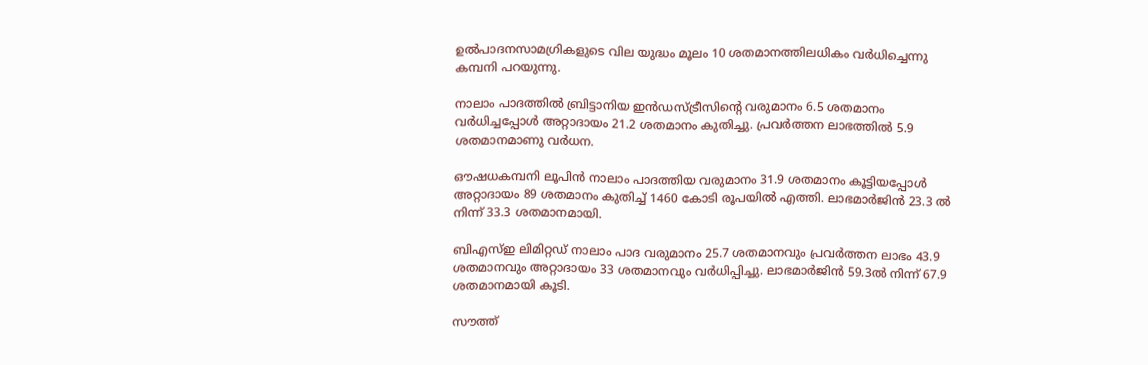ഉല്‍പാദനസാമഗ്രികളുടെ വില യുദ്ധം മൂലം 10 ശതമാനത്തിലധികം വര്‍ധിച്ചെന്നു കമ്പനി പറയുന്നു.

നാലാം പാദത്തില്‍ ബ്രിട്ടാനിയ ഇന്‍ഡസ്ട്രീസിന്റെ വരുമാനം 6.5 ശതമാനം വര്‍ധിച്ചപ്പോള്‍ അറ്റാദായം 21.2 ശതമാനം കുതിച്ചു. പ്രവര്‍ത്തന ലാഭത്തില്‍ 5.9 ശതമാനമാണു വര്‍ധന.

ഔഷധകമ്പനി ലൂപിന്‍ നാലാം പാദത്തിയ വരുമാനം 31.9 ശതമാനം കൂട്ടിയപ്പോള്‍ അറ്റാദായം 89 ശതമാനം കുതിച്ച് 1460 കോടി രൂപയില്‍ എത്തി. ലാഭമാര്‍ജിന്‍ 23.3 ല്‍ നിന്ന് 33.3 ശതമാനമായി.

ബിഎസ്ഇ ലിമിറ്റഡ് നാലാം പാദ വരുമാനം 25.7 ശതമാനവും പ്രവര്‍ത്തന ലാഭം 43.9 ശതമാനവും അറ്റാദായം 33 ശതമാനവും വര്‍ധിപ്പിച്ചു. ലാഭമാര്‍ജിന്‍ 59.3ല്‍ നിന്ന് 67.9 ശതമാനമായി കൂടി.

സൗത്ത്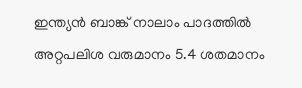ഇന്ത്യന്‍ ബാങ്ക് നാലാം പാദത്തില്‍ അറ്റപലിശ വരുമാനം 5.4 ശതമാനം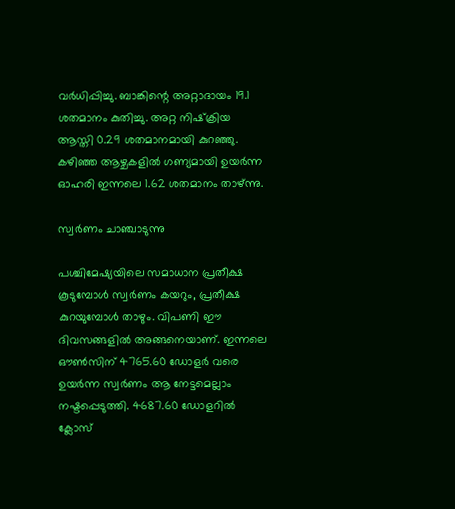വര്‍ധിപ്പിച്ചു. ബാങ്കിന്റെ അറ്റാദായം 19.1 ശതമാനം കുതിച്ചു. അറ്റ നിഷ്‌ക്രിയ ആസ്തി 0.29 ശതമാനമായി കുറഞ്ഞു. കഴിഞ്ഞ ആഴ്ചകളില്‍ ഗണ്യമായി ഉയര്‍ന്ന ഓഹരി ഇന്നലെ 1.62 ശതമാനം താഴ്ന്നു.

സ്വര്‍ണം ചാഞ്ചാടുന്നു

പശ്ചിമേഷ്യയിലെ സമാധാന പ്രതീക്ഷ കൂടുമ്പോള്‍ സ്വര്‍ണം കയറും, പ്രതീക്ഷ കുറയുമ്പോള്‍ താഴും. വിപണി ഈ ദിവസങ്ങളില്‍ അങ്ങനെയാണ്. ഇന്നലെ ഔണ്‍സിന് 4765.60 ഡോളര്‍ വരെ ഉയര്‍ന്ന സ്വര്‍ണം ആ നേട്ടമെല്ലാം നഷ്ടപ്പെടുത്തി. 4687.60 ഡോളറില്‍ ക്ലോസ്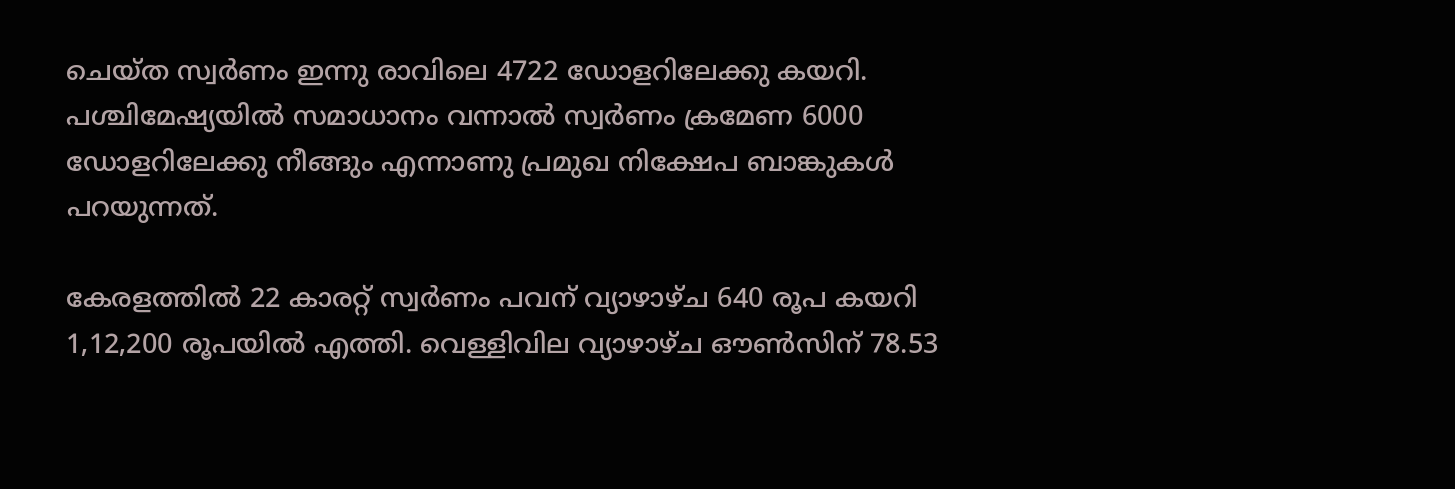ചെയ്ത സ്വര്‍ണം ഇന്നു രാവിലെ 4722 ഡോളറിലേക്കു കയറി. പശ്ചിമേഷ്യയില്‍ സമാധാനം വന്നാല്‍ സ്വര്‍ണം ക്രമേണ 6000 ഡോളറിലേക്കു നീങ്ങും എന്നാണു പ്രമുഖ നിക്ഷേപ ബാങ്കുകള്‍ പറയുന്നത്.

കേരളത്തില്‍ 22 കാരറ്റ് സ്വര്‍ണം പവന് വ്യാഴാഴ്ച 640 രൂപ കയറി 1,12,200 രൂപയില്‍ എത്തി. വെള്ളിവില വ്യാഴാഴ്ച ഔണ്‍സിന് 78.53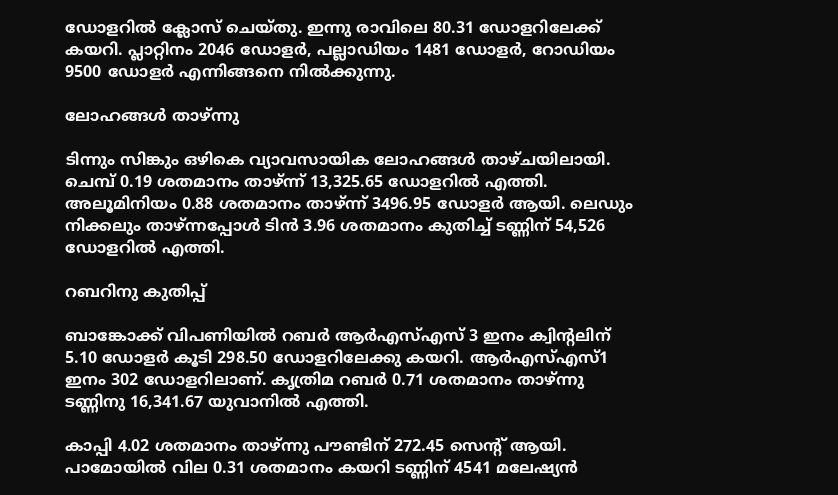ഡോളറില്‍ ക്ലോസ് ചെയ്തു. ഇന്നു രാവിലെ 80.31 ഡോളറിലേക്ക് കയറി. പ്ലാറ്റിനം 2046 ഡോളര്‍, പല്ലാഡിയം 1481 ഡോളര്‍, റോഡിയം 9500 ഡോളര്‍ എന്നിങ്ങനെ നില്‍ക്കുന്നു.

ലോഹങ്ങള്‍ താഴ്ന്നു

ടിന്നും സിങ്കും ഒഴികെ വ്യാവസായിക ലോഹങ്ങള്‍ താഴ്ചയിലായി. ചെമ്പ് 0.19 ശതമാനം താഴ്ന്ന് 13,325.65 ഡോളറില്‍ എത്തി. അലൂമിനിയം 0.88 ശതമാനം താഴ്ന്ന് 3496.95 ഡോളര്‍ ആയി. ലെഡും നിക്കലും താഴ്ന്നപ്പോള്‍ ടിന്‍ 3.96 ശതമാനം കുതിച്ച് ടണ്ണിന് 54,526 ഡോളറില്‍ എത്തി.

റബറിനു കുതിപ്പ്

ബാങ്കോക്ക് വിപണിയില്‍ റബര്‍ ആര്‍എസ്എസ് 3 ഇനം ക്വിന്റലിന് 5.10 ഡോളര്‍ കൂടി 298.50 ഡോളറിലേക്കു കയറി. ആര്‍എസ്എസ്1 ഇനം 302 ഡോളറിലാണ്. കൃത്രിമ റബര്‍ 0.71 ശതമാനം താഴ്ന്നു ടണ്ണിനു 16,341.67 യുവാനില്‍ എത്തി.

കാപ്പി 4.02 ശതമാനം താഴ്ന്നു പൗണ്ടിന് 272.45 സെന്റ് ആയി. പാമോയില്‍ വില 0.31 ശതമാനം കയറി ടണ്ണിന് 4541 മലേഷ്യന്‍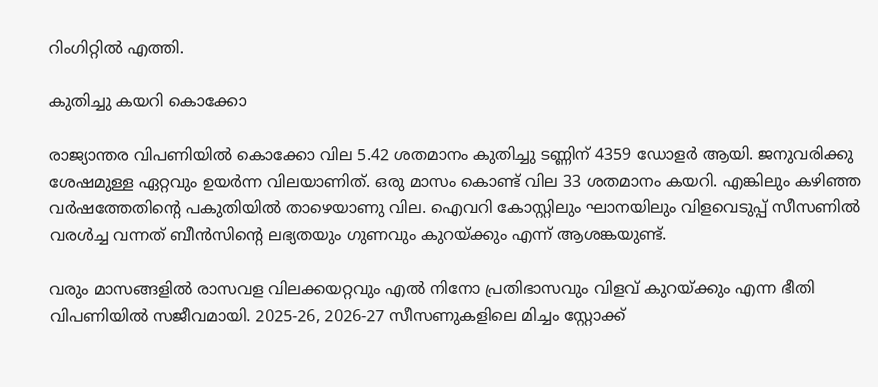റിംഗിറ്റില്‍ എത്തി.

കുതിച്ചു കയറി കൊക്കോ

രാജ്യാന്തര വിപണിയില്‍ കൊക്കോ വില 5.42 ശതമാനം കുതിച്ചു ടണ്ണിന് 4359 ഡോളര്‍ ആയി. ജനുവരിക്കു ശേഷമുള്ള ഏറ്റവും ഉയര്‍ന്ന വിലയാണിത്. ഒരു മാസം കൊണ്ട് വില 33 ശതമാനം കയറി. എങ്കിലും കഴിഞ്ഞ വര്‍ഷത്തേതിന്റെ പകുതിയില്‍ താഴെയാണു വില. ഐവറി കോസ്റ്റിലും ഘാനയിലും വിളവെടുപ്പ് സീസണില്‍ വരള്‍ച്ച വന്നത് ബീന്‍സിന്റെ ലഭ്യതയും ഗുണവും കുറയ്ക്കും എന്ന് ആശങ്കയുണ്ട്.

വരും മാസങ്ങളില്‍ രാസവള വിലക്കയറ്റവും എല്‍ നിനോ പ്രതിഭാസവും വിളവ് കുറയ്ക്കും എന്ന ഭീതി വിപണിയില്‍ സജീവമായി. 2025-26, 2026-27 സീസണുകളിലെ മിച്ചം സ്റ്റോക്ക്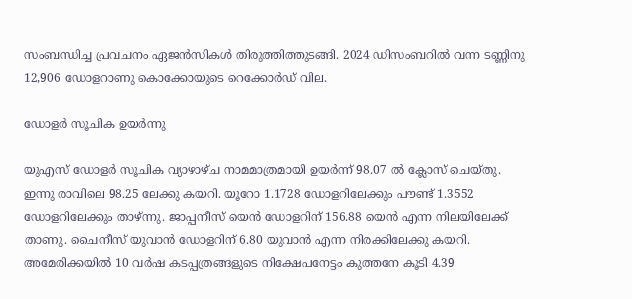സംബന്ധിച്ച പ്രവചനം ഏജന്‍സികള്‍ തിരുത്തിത്തുടങ്ങി. 2024 ഡിസംബറില്‍ വന്ന ടണ്ണിനു 12,906 ഡോളറാണു കൊക്കോയുടെ റെക്കോര്‍ഡ് വില.

ഡോളര്‍ സൂചിക ഉയര്‍ന്നു

യുഎസ് ഡോളര്‍ സൂചിക വ്യാഴാഴ്ച നാമമാത്രമായി ഉയര്‍ന്ന് 98.07 ല്‍ ക്ലോസ് ചെയ്തു. ഇന്നു രാവിലെ 98.25 ലേക്കു കയറി. യൂറോ 1.1728 ഡോളറിലേക്കും പൗണ്ട് 1.3552 ഡോളറിലേക്കും താഴ്ന്നു. ജാപ്പനീസ് യെന്‍ ഡോളറിന് 156.88 യെന്‍ എന്ന നിലയിലേക്ക് താണു. ചൈനീസ് യുവാന്‍ ഡോളറിന് 6.80 യുവാന്‍ എന്ന നിരക്കിലേക്കു കയറി. അമേരിക്കയില്‍ 10 വര്‍ഷ കടപ്പത്രങ്ങളുടെ നിക്ഷേപനേട്ടം കുത്തനേ കൂടി 4.39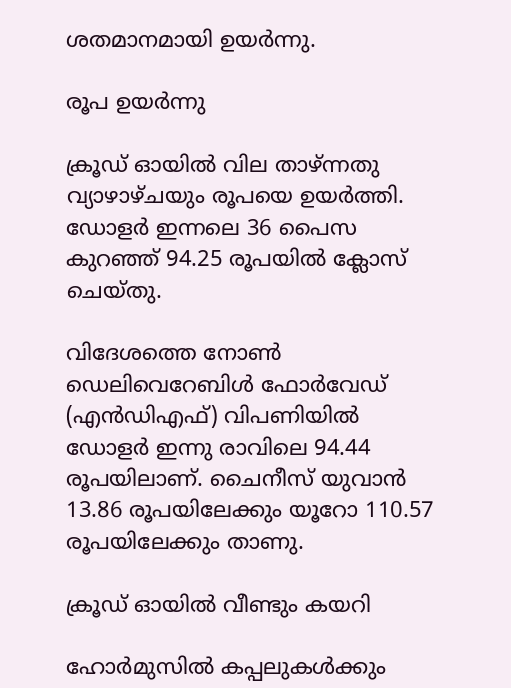ശതമാനമായി ഉയര്‍ന്നു.

രൂപ ഉയര്‍ന്നു

ക്രൂഡ് ഓയില്‍ വില താഴ്ന്നതു വ്യാഴാഴ്ചയും രൂപയെ ഉയര്‍ത്തി. ഡോളര്‍ ഇന്നലെ 36 പൈസ കുറഞ്ഞ് 94.25 രൂപയില്‍ ക്ലോസ് ചെയ്തു.

വിദേശത്തെ നോണ്‍ ഡെലിവെറേബിള്‍ ഫോര്‍വേഡ് (എന്‍ഡിഎഫ്) വിപണിയില്‍ ഡോളര്‍ ഇന്നു രാവിലെ 94.44 രൂപയിലാണ്. ചൈനീസ് യുവാന്‍ 13.86 രൂപയിലേക്കും യൂറോ 110.57 രൂപയിലേക്കും താണു.

ക്രൂഡ് ഓയില്‍ വീണ്ടും കയറി

ഹോര്‍മുസില്‍ കപ്പലുകള്‍ക്കും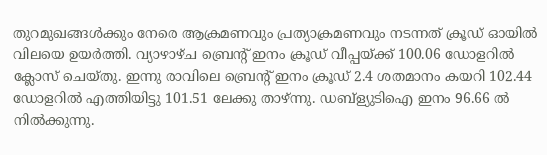തുറമുഖങ്ങള്‍ക്കും നേരെ ആക്രമണവും പ്രത്യാക്രമണവും നടന്നത് ക്രൂഡ് ഓയില്‍ വിലയെ ഉയര്‍ത്തി. വ്യാഴാഴ്ച ബ്രെന്റ് ഇനം ക്രൂഡ് വീപ്പയ്ക്ക് 100.06 ഡോളറില്‍ ക്ലോസ് ചെയ്തു. ഇന്നു രാവിലെ ബ്രെന്റ് ഇനം ക്രൂഡ് 2.4 ശതമാനം കയറി 102.44 ഡോളറില്‍ എത്തിയിട്ടു 101.51 ലേക്കു താഴ്ന്നു. ഡബ്‌ള്യുടിഐ ഇനം 96.66 ല്‍ നില്‍ക്കുന്നു.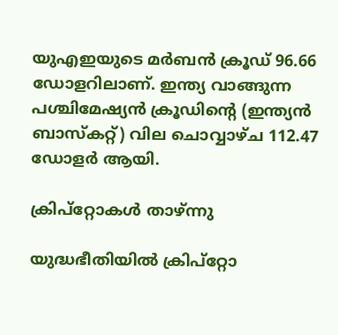യുഎഇയുടെ മര്‍ബന്‍ ക്രൂഡ് 96.66 ഡോളറിലാണ്. ഇന്ത്യ വാങ്ങുന്ന പശ്ചിമേഷ്യന്‍ ക്രൂഡിന്റെ (ഇന്ത്യന്‍ ബാസ്‌കറ്റ്) വില ചൊവ്വാഴ്ച 112.47 ഡോളര്‍ ആയി.

ക്രിപ്‌റ്റോകള്‍ താഴ്ന്നു

യുദ്ധഭീതിയില്‍ ക്രിപ്‌റ്റോ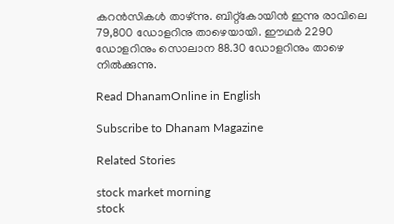കറന്‍സികള്‍ താഴ്ന്നു. ബിറ്റ്‌കോയിന്‍ ഇന്നു രാവിലെ 79,800 ഡോളറിനു താഴെയായി. ഈഥര്‍ 2290 ഡോളറിനും സൊലാന 88.30 ഡോളറിനും താഴെ നില്‍ക്കുന്നു.

Read DhanamOnline in English

Subscribe to Dhanam Magazine

Related Stories

stock market morning
stock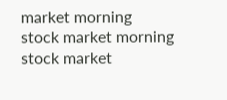market morning
stock market morning
stock market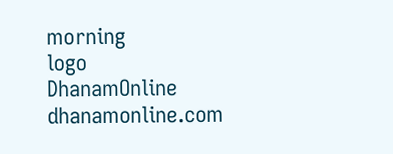morning
logo
DhanamOnline
dhanamonline.com